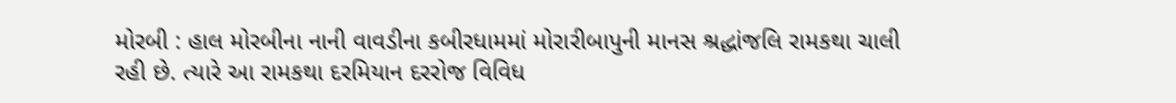મોરબી : હાલ મોરબીના નાની વાવડીના કબીરધામમાં મોરારીબાપુની માનસ શ્રદ્ધાંજલિ રામકથા ચાલી રહી છે. ત્યારે આ રામકથા દરમિયાન દરરોજ વિવિધ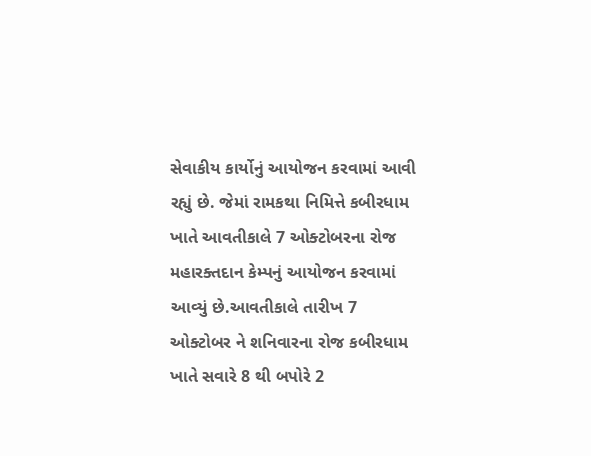સેવાકીય કાર્યોનું આયોજન કરવામાં આવી રહ્યું છે. જેમાં રામકથા નિમિત્તે કબીરધામ ખાતે આવતીકાલે 7 ઓક્ટોબરના રોજ મહારક્તદાન કેમ્પનું આયોજન કરવામાં આવ્યું છે.આવતીકાલે તારીખ 7 ઓક્ટોબર ને શનિવારના રોજ કબીરધામ ખાતે સવારે 8 થી બપોરે 2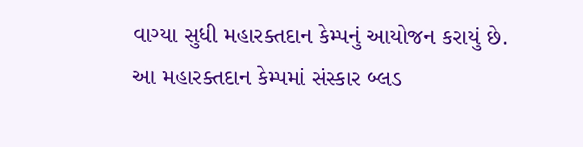વાગ્યા સુધી મહારક્તદાન કેમ્પનું આયોજન કરાયું છે. આ મહારક્તદાન કેમ્પમાં સંસ્કાર બ્લડ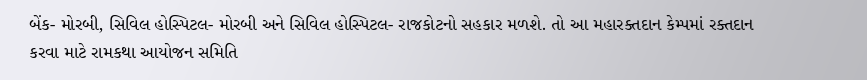બેંક- મોરબી, સિવિલ હોસ્પિટલ- મોરબી અને સિવિલ હોસ્પિટલ- રાજકોટનો સહકાર મળશે. તો આ મહારક્તદાન કેમ્પમાં રક્તદાન કરવા માટે રામકથા આયોજન સમિતિ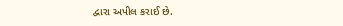દ્વારા અપીલ કરાઈ છે.